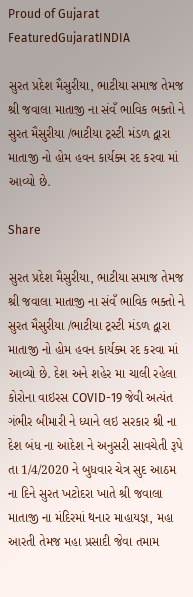Proud of Gujarat
FeaturedGujaratINDIA

સુરત પ્રદેશ મૈસુરીયા, ભાટીયા સમાજ તેમજ શ્રી જવાલા માતાજી ના સંવઁ ભાવિક ભક્તો ને સુરત મૈસુરીયા /ભાટીયા ટ્રસ્ટી મંડળ દ્વારા માતાજી નો હોમ હવન કાર્યક્મ રદ કરવા માં આવ્યો છે.

Share

સુરત પ્રદેશ મૈસુરીયા, ભાટીયા સમાજ તેમજ શ્રી જવાલા માતાજી ના સંવઁ ભાવિક ભક્તો ને સુરત મૈસુરીયા /ભાટીયા ટ્રસ્ટી મંડળ દ્વારા માતાજી નો હોમ હવન કાર્યક્મ રદ કરવા માં આવ્યો છે. દેશ અને શહેર મા ચાલી રહેલા કોરોના વાઇરસ COVID-19 જેવી અત્યંત ગંભીર બીમારી ને ધ્યાને લઇ સરકાર શ્રી ના દેશ બંધ ના આદેશ ને અનુસરી સાવચેતી રૂપે તા 1/4/2020 ને બુધવાર ચેત્ર સુદ આઠમ ના દિને સુરત ખટોદરા ખાતે શ્રી જવાલા માતાજી ના મંદિરમાં થનાર માહાયજ્ઞ, મહા આરતી તેમજ મહા પ્રસાદી જેવા તમામ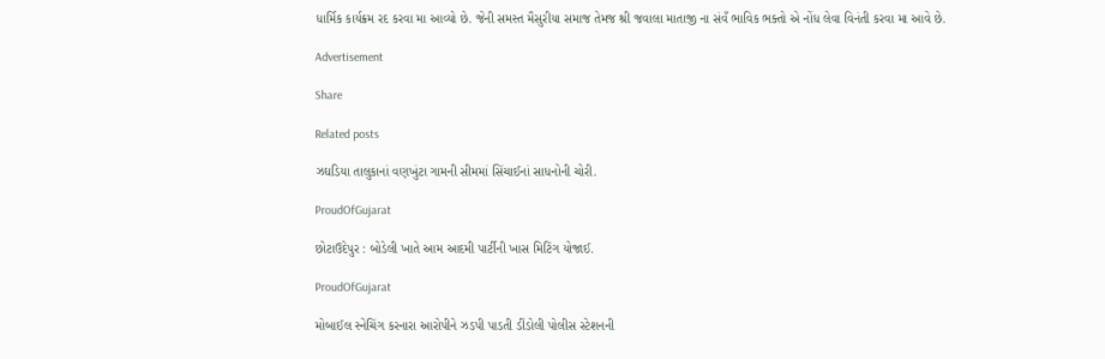ધાર્મિક કાર્યક્રમ રદ કરવા મા આવ્યો છે. જેની સમસ્ત મૈસુરીયા સમાજ તેમજ શ્રી જવાલા માતાજી ના સંવઁ ભાવિક ભક્તો એ નોંધ લેવા વિનંતી કરવા મા આવે છે.

Advertisement

Share

Related posts

ઝઘડિયા તાલુકાનાં વણખુંટા ગામની સીમમાં સિંચાઈનાં સાધનોની ચોરી.

ProudOfGujarat

છોટાઉદેપુર : બોડેલી ખાતે આમ આદમી પાર્ટીની ખાસ મિટિંગ યોજાઈ.

ProudOfGujarat

મોબાઈલ સ્નેચિંગ કરનારા આરોપીને ઝડપી પાડતી ડીંડોલી પોલીસ સ્ટેશનની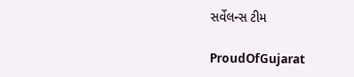સર્વેલન્સ ટીમ

ProudOfGujarat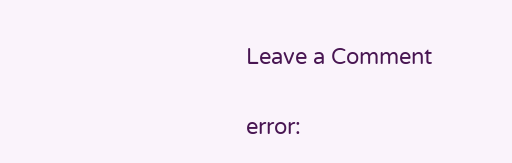Leave a Comment

error: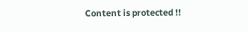Content is protected !!